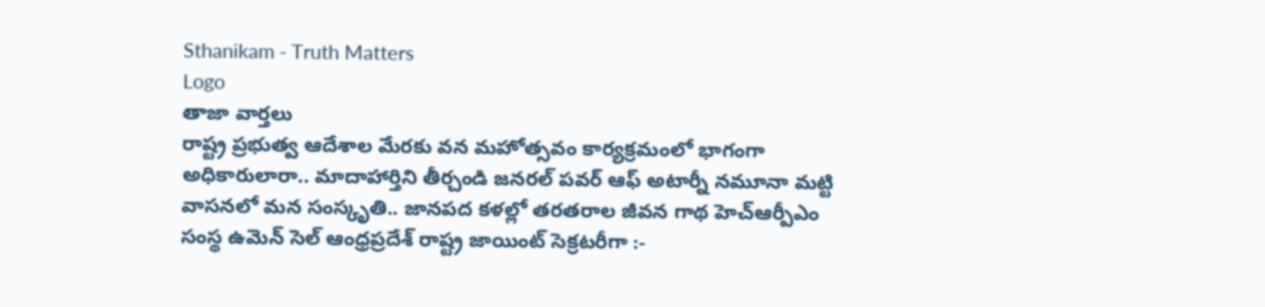Sthanikam - Truth Matters
Logo
తాజా వార్తలు
రాష్ట్ర ప్రభుత్వ ఆదేశాల మేరకు వన మహోత్సవం కార్యక్రమంలో భాగంగా అధికారులారా.. మాదాహార్తిని తీర్చండి జనరల్ పవర్ ఆఫ్ అటార్నీ నమూనా మట్టి వాసనలో మన సంస్కృతి.. జానపద కళల్లో తరతరాల జీవన గాథ హెచ్ఆర్పీఎం సంస్థ ఉమెన్ సెల్ ఆంధ్రప్రదేశ్ రాష్ట్ర జాయింట్ సెక్రటరీగా :-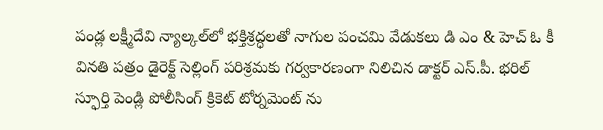పండ్ల లక్ష్మీదేవి న్యాల్కల్‌లో భక్తిశ్రద్ధలతో నాగుల పంచమి వేడుకలు డి ఎం & హెచ్ ఓ కీ వినతి పత్రం డైరెక్ట్ సెల్లింగ్ పరిశ్రమకు గర్వకారణంగా నిలిచిన డాక్టర్ ఎస్.పీ. భరిల్ స్ఫూర్తి పెండ్లి పోలీసింగ్ క్రికెట్ టోర్నమెంట్ ను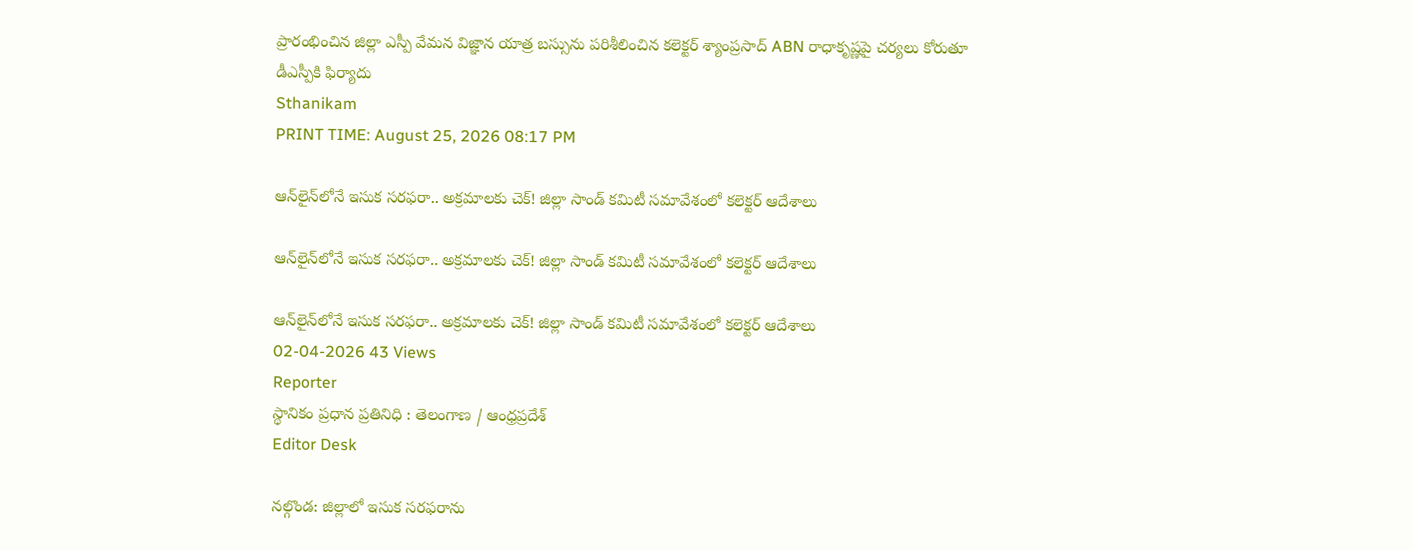ప్రారంభించిన జిల్లా ఎస్పీ వేమన విజ్ఞాన యాత్ర బస్సును పరిశీలించిన కలెక్టర్ శ్యాంప్రసాద్ ABN రాధాకృష్ణపై చర్యలు కోరుతూ డీఎస్పీకి ఫిర్యాదు
Sthanikam
PRINT TIME: August 25, 2026 08:17 PM

ఆన్‌లైన్‌లోనే ఇసుక సరఫరా.. అక్రమాలకు చెక్! జిల్లా సాండ్ కమిటీ సమావేశంలో కలెక్టర్ ఆదేశాలు

ఆన్‌లైన్‌లోనే ఇసుక సరఫరా.. అక్రమాలకు చెక్! జిల్లా సాండ్ కమిటీ సమావేశంలో కలెక్టర్ ఆదేశాలు

ఆన్‌లైన్‌లోనే ఇసుక సరఫరా.. అక్రమాలకు చెక్! జిల్లా సాండ్ కమిటీ సమావేశంలో కలెక్టర్ ఆదేశాలు
02-04-2026 43 Views
Reporter
స్థానికం ప్రధాన ప్రతినిధి : తెలంగాణ / ఆంధ్రప్రదేశ్
Editor Desk

నల్గొండ: జిల్లాలో ఇసుక సరఫరాను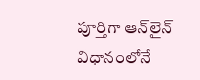పూర్తిగా ఆన్‌లైన్ విధానంలోనే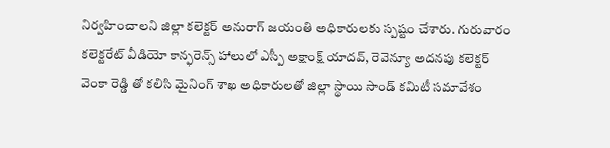నిర్వహించాలని జిల్లా కలెక్టర్ అనురాగ్ జయంతి అధికారులకు స్పష్టం చేశారు. గురువారం కలెక్టరేట్ వీడియో కాన్ఫరెన్స్ హాలులో ఎస్పీ అక్షాంక్ష్ యాదవ్, రెవెన్యూ అదనపు కలెక్టర్ వెంకా రెడ్డి తో కలిసి మైనింగ్ శాఖ అధికారులతో జిల్లా స్థాయి సాండ్ కమిటీ సమావేశం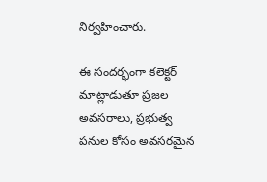నిర్వహించారు.

ఈ సందర్భంగా కలెక్టర్ మాట్లాడుతూ ప్రజల అవసరాలు, ప్రభుత్వ పనుల కోసం అవసరమైన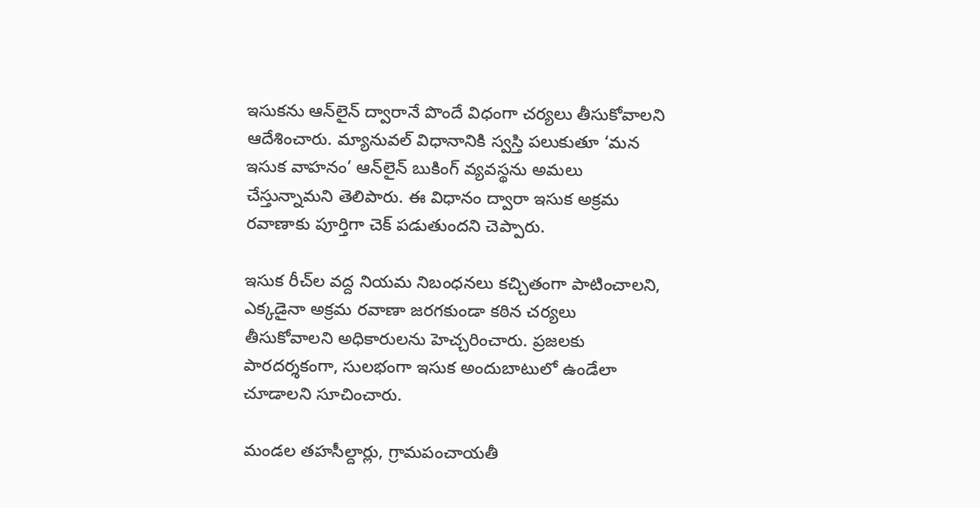ఇసుకను ఆన్‌లైన్ ద్వారానే పొందే విధంగా చర్యలు తీసుకోవాలని ఆదేశించారు. మ్యానువల్ విధానానికి స్వస్తి పలుకుతూ ‘మన ఇసుక వాహనం’ ఆన్‌లైన్ బుకింగ్ వ్యవస్థను అమలు చేస్తున్నామని తెలిపారు. ఈ విధానం ద్వారా ఇసుక అక్రమ రవాణాకు పూర్తిగా చెక్ పడుతుందని చెప్పారు.

ఇసుక రీచ్‌ల వద్ద నియమ నిబంధనలు కచ్చితంగా పాటించాలని, ఎక్కడైనా అక్రమ రవాణా జరగకుండా కఠిన చర్యలు తీసుకోవాలని అధికారులను హెచ్చరించారు. ప్రజలకు పారదర్శకంగా, సులభంగా ఇసుక అందుబాటులో ఉండేలా చూడాలని సూచించారు.

మండల తహసీల్దార్లు, గ్రామపంచాయతీ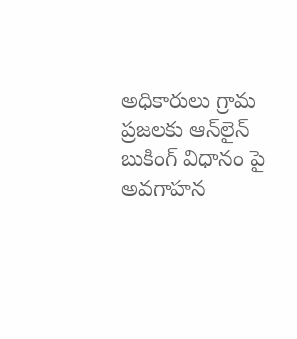అధికారులు గ్రామ ప్రజలకు ఆన్‌లైన్ బుకింగ్ విధానం పై అవగాహన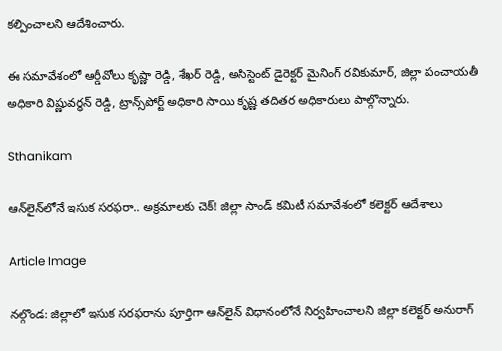కల్పించాలని ఆదేశించారు.

ఈ సమావేశంలో ఆర్డీవోలు కృష్ణా రెడ్డి, శేఖర్ రెడ్డి, అసిస్టెంట్ డైరెక్టర్ మైనింగ్ రవికుమార్, జిల్లా పంచాయతీ అధికారి విష్ణువర్ధన్ రెడ్డి, ట్రాన్స్‌పోర్ట్ అధికారి సాయి కృష్ణ తదితర అధికారులు పాల్గొన్నారు.

Sthanikam

ఆన్‌లైన్‌లోనే ఇసుక సరఫరా.. అక్రమాలకు చెక్! జిల్లా సాండ్ కమిటీ సమావేశంలో కలెక్టర్ ఆదేశాలు

Article Image

నల్గొండ: జిల్లాలో ఇసుక సరఫరాను పూర్తిగా ఆన్‌లైన్ విధానంలోనే నిర్వహించాలని జిల్లా కలెక్టర్ అనురాగ్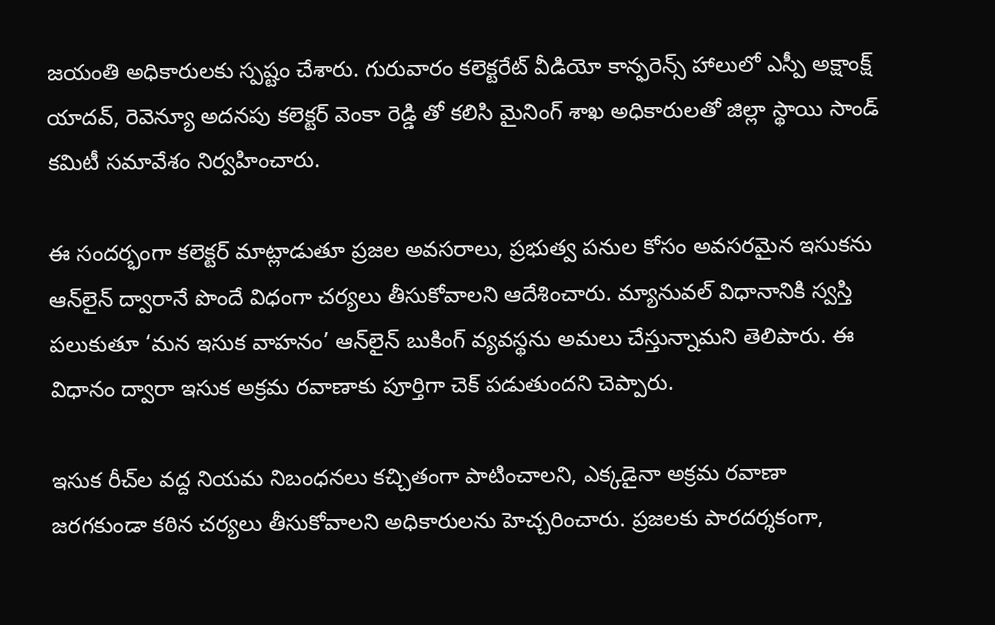జయంతి అధికారులకు స్పష్టం చేశారు. గురువారం కలెక్టరేట్ వీడియో కాన్ఫరెన్స్ హాలులో ఎస్పీ అక్షాంక్ష్ యాదవ్, రెవెన్యూ అదనపు కలెక్టర్ వెంకా రెడ్డి తో కలిసి మైనింగ్ శాఖ అధికారులతో జిల్లా స్థాయి సాండ్ కమిటీ సమావేశం నిర్వహించారు.

ఈ సందర్భంగా కలెక్టర్ మాట్లాడుతూ ప్రజల అవసరాలు, ప్రభుత్వ పనుల కోసం అవసరమైన ఇసుకను ఆన్‌లైన్ ద్వారానే పొందే విధంగా చర్యలు తీసుకోవాలని ఆదేశించారు. మ్యానువల్ విధానానికి స్వస్తి పలుకుతూ ‘మన ఇసుక వాహనం’ ఆన్‌లైన్ బుకింగ్ వ్యవస్థను అమలు చేస్తున్నామని తెలిపారు. ఈ విధానం ద్వారా ఇసుక అక్రమ రవాణాకు పూర్తిగా చెక్ పడుతుందని చెప్పారు.

ఇసుక రీచ్‌ల వద్ద నియమ నిబంధనలు కచ్చితంగా పాటించాలని, ఎక్కడైనా అక్రమ రవాణా జరగకుండా కఠిన చర్యలు తీసుకోవాలని అధికారులను హెచ్చరించారు. ప్రజలకు పారదర్శకంగా,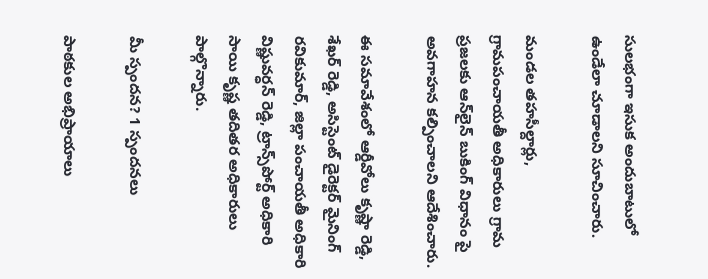సులభంగా ఇసుక అందుబాటులో ఉండేలా చూడాలని సూచించారు.

మండల తహసీల్దార్లు, గ్రామపంచాయతీ అధికారులు గ్రామ ప్రజలకు ఆన్‌లైన్ బుకింగ్ విధానం పై అవగాహన కల్పించాలని ఆదేశించారు.

ఈ సమావేశంలో ఆర్డీవోలు కృష్ణా రెడ్డి, శేఖర్ రెడ్డి, అసిస్టెంట్ డైరెక్టర్ మైనింగ్ రవికుమార్, జిల్లా పంచాయతీ అధికారి విష్ణువర్ధన్ రెడ్డి, ట్రాన్స్‌పోర్ట్ అధికారి సాయి కృష్ణ తదితర అధికారులు పాల్గొన్నారు.

మీ స్పందన? 1 స్పందనలు

పాఠకుల అభిప్రాయాలు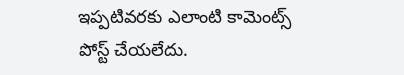ఇప్పటివరకు ఎలాంటి కామెంట్స్ పోస్ట్ చేయలేదు.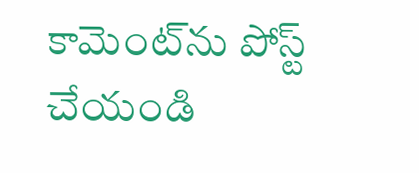కామెంట్‌ను పోస్ట్ చేయండి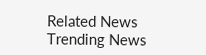Related News
Trending News